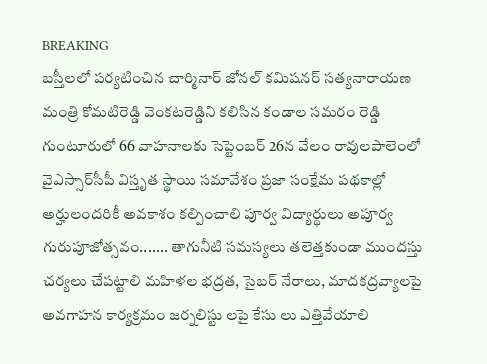BREAKING
బస్తీలలో పర్యటించిన చార్మినార్ జోనల్ కమిషనర్ సత్యనారాయణ మంత్రి కోమటిరెడ్డి వెంకటరెడ్డిని కలిసిన కండాల సమరం రెడ్డి గుంటూరులో 66 వాహనాలకు సెప్టెంబర్ 26న వేలం రావులపాలెంలో వైఎస్సార్‌సీపీ విస్తృత స్థాయి సమావేశం ప్రజా సంక్షేమ పథకాల్లో అర్హులందరికీ అవకాశం కల్పించాలి పూర్వ విద్యార్థులు అపూర్వ గురుపూజోత్సవం....... తాగునీటి సమస్యలు తలెత్తకుండా ముందస్తు చర్యలు చేపట్టాలి మహిళల భద్రత, సైబర్ నేరాలు, మాదకద్రవ్యాలపై అవగాహన కార్యక్రమం జర్నలిస్టు లపై కేసు లు ఎత్తివేయాలి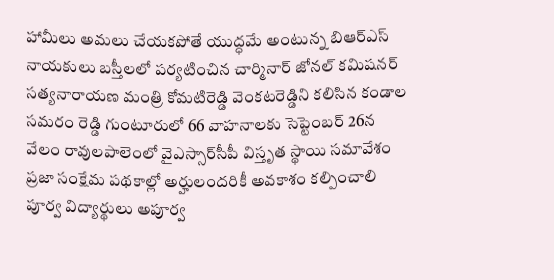హామీలు అమలు చేయకపోతే యుద్ధమే అంటున్న బిఆర్ఎస్ నాయకులు బస్తీలలో పర్యటించిన చార్మినార్ జోనల్ కమిషనర్ సత్యనారాయణ మంత్రి కోమటిరెడ్డి వెంకటరెడ్డిని కలిసిన కండాల సమరం రెడ్డి గుంటూరులో 66 వాహనాలకు సెప్టెంబర్ 26న వేలం రావులపాలెంలో వైఎస్సార్‌సీపీ విస్తృత స్థాయి సమావేశం ప్రజా సంక్షేమ పథకాల్లో అర్హులందరికీ అవకాశం కల్పించాలి పూర్వ విద్యార్థులు అపూర్వ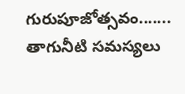గురుపూజోత్సవం....... తాగునీటి సమస్యలు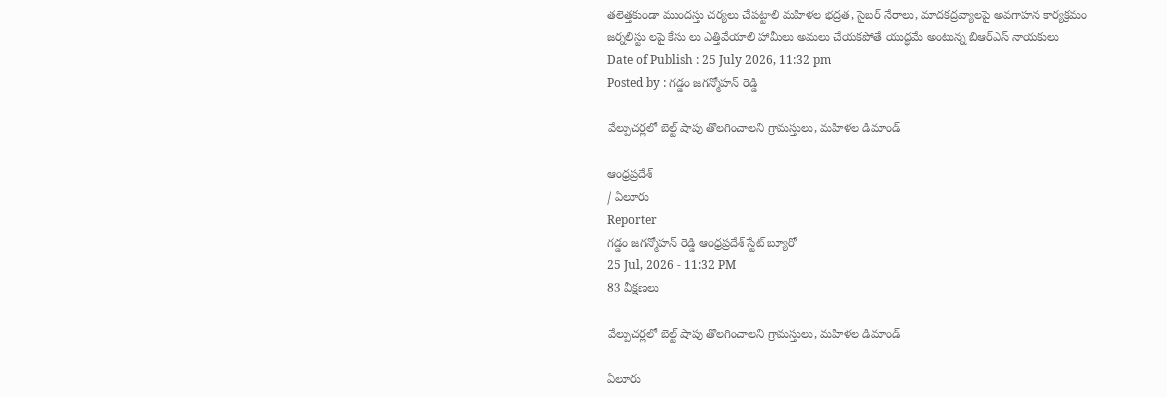తలెత్తకుండా ముందస్తు చర్యలు చేపట్టాలి మహిళల భద్రత, సైబర్ నేరాలు, మాదకద్రవ్యాలపై అవగాహన కార్యక్రమం జర్నలిస్టు లపై కేసు లు ఎత్తివేయాలి హామీలు అమలు చేయకపోతే యుద్ధమే అంటున్న బిఆర్ఎస్ నాయకులు
Date of Publish : 25 July 2026, 11:32 pm
Posted by : గడ్డం జగన్మోహన్ రెడ్డి

వేల్పుచర్లలో బెల్ట్ షాపు తొలగించాలని గ్రామస్తులు, మహిళల డిమాండ్

ఆంధ్రప్రదేశ్
/ ఏలూరు
Reporter
గడ్డం జగన్మోహన్ రెడ్డి ఆంధ్రప్రదేశ్ స్టేట్ బ్యూరో
25 Jul, 2026 - 11:32 PM
83 వీక్షణలు

వేల్పుచర్లలో బెల్ట్ షాపు తొలగించాలని గ్రామస్తులు, మహిళల డిమాండ్

ఏలూరు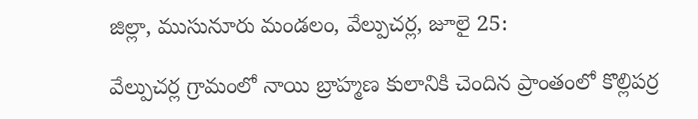జిల్లా, ముసునూరు మండలం, వేల్పుచర్ల, జూలై 25:

వేల్పుచర్ల గ్రామంలో నాయి బ్రాహ్మణ కులానికి చెందిన ప్రాంతంలో కొల్లిపర్ర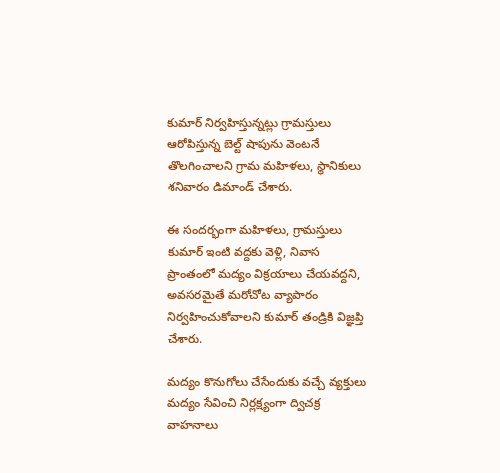కుమార్ నిర్వహిస్తున్నట్లు గ్రామస్తులు ఆరోపిస్తున్న బెల్ట్ షాపును వెంటనే తొలగించాలని గ్రామ మహిళలు, స్థానికులు శనివారం డిమాండ్ చేశారు.

ఈ సందర్భంగా మహిళలు, గ్రామస్తులు కుమార్ ఇంటి వద్దకు వెళ్లి, నివాస ప్రాంతంలో మద్యం విక్రయాలు చేయవద్దని, అవసరమైతే మరోచోట వ్యాపారం నిర్వహించుకోవాలని కుమార్ తండ్రికి విజ్ఞప్తి చేశారు.

మద్యం కొనుగోలు చేసేందుకు వచ్చే వ్యక్తులు మద్యం సేవించి నిర్లక్ష్యంగా ద్విచక్ర వాహనాలు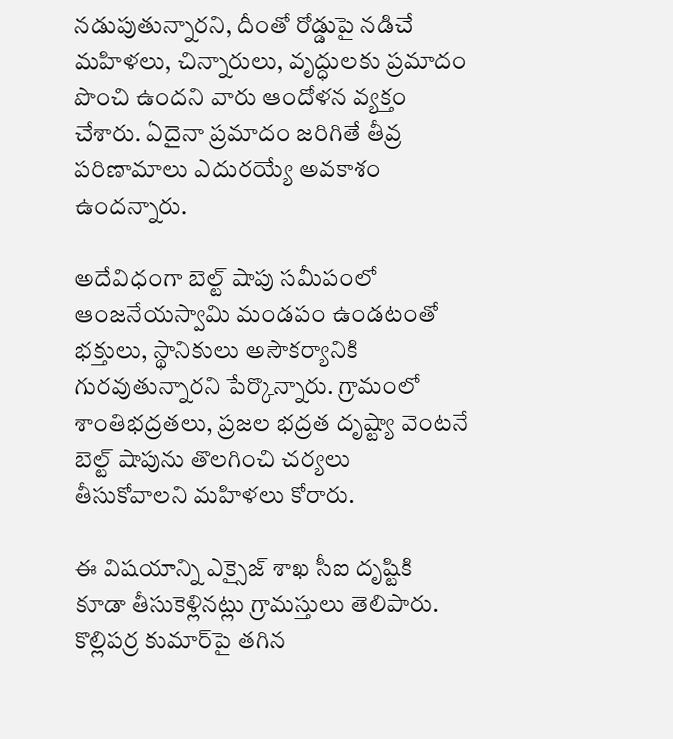నడుపుతున్నారని, దీంతో రోడ్డుపై నడిచే మహిళలు, చిన్నారులు, వృద్ధులకు ప్రమాదం పొంచి ఉందని వారు ఆందోళన వ్యక్తం చేశారు. ఏదైనా ప్రమాదం జరిగితే తీవ్ర పరిణామాలు ఎదురయ్యే అవకాశం ఉందన్నారు.

అదేవిధంగా బెల్ట్ షాపు సమీపంలో ఆంజనేయస్వామి మండపం ఉండటంతో భక్తులు, స్థానికులు అసౌకర్యానికి గురవుతున్నారని పేర్కొన్నారు. గ్రామంలో శాంతిభద్రతలు, ప్రజల భద్రత దృష్ట్యా వెంటనే బెల్ట్ షాపును తొలగించి చర్యలు తీసుకోవాలని మహిళలు కోరారు.

ఈ విషయాన్ని ఎక్సైజ్ శాఖ సీఐ దృష్టికి కూడా తీసుకెళ్లినట్లు గ్రామస్తులు తెలిపారు. కొల్లిపర్ర కుమార్‌పై తగిన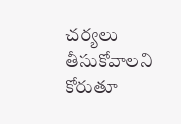చర్యలు తీసుకోవాలని కోరుతూ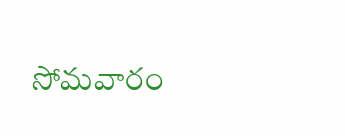సోమవారం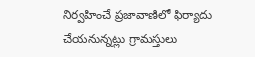నిర్వహించే ప్రజావాణిలో ఫిర్యాదు చేయనున్నట్లు గ్రామస్తులు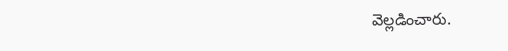వెల్లడించారు.